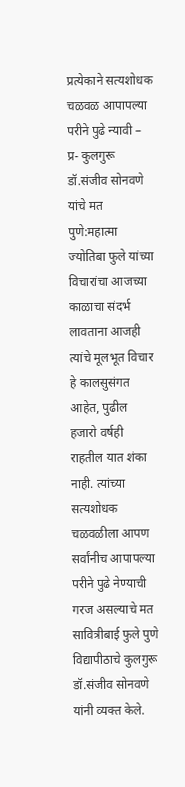प्रत्येकाने सत्यशोधक चळवळ आपापल्या परीने पुढे न्यावी – प्र- कुलगुरू डॉ.संजीव सोनवणे यांचे मत
पुणे:महात्मा ज्योतिबा फुले यांच्या विचारांचा आजच्या काळाचा संदर्भ लावताना आजही त्यांचे मूलभूत विचार हे कालसुसंगत आहेत, पुढील हजारो वर्षही राहतील यात शंका नाही. त्यांच्या सत्यशोधक चळवळीला आपण सर्वांनीच आपापल्या परीने पुढे नेण्याची गरज असल्याचे मत सावित्रीबाई फुले पुणे विद्यापीठाचे कुलगुरू डॉ.संजीव सोनवणे यांनी व्यक्त केले.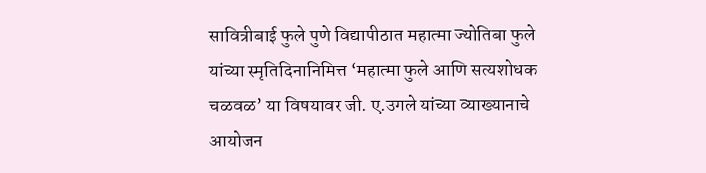सावित्रीबाई फुले पुणे विद्यापीठात महात्मा ज्योतिबा फुले यांच्या स्मृतिदिनानिमित्त ‘महात्मा फुले आणि सत्यशोधक चळवळ’ या विषयावर जी. ए.उगले यांच्या व्याख्यानाचे आयोजन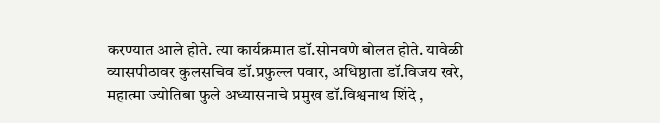करण्यात आले होते. त्या कार्यक्रमात डॉ.सोनवणे बोलत होते. यावेळी व्यासपीठावर कुलसचिव डॉ.प्रफुल्ल पवार, अधिष्ठाता डॉ.विजय खरे, महात्मा ज्योतिबा फुले अध्यासनाचे प्रमुख डॉ.विश्वनाथ शिंदे ,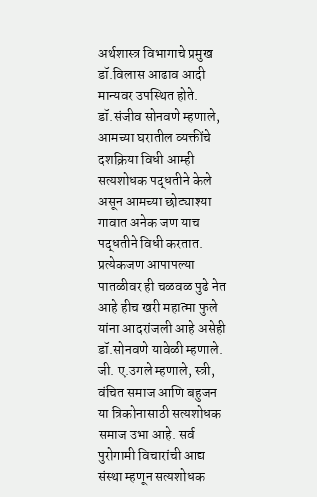अर्थशास्त्र विभागाचे प्रमुख डॉ.विलास आढाव आदी मान्यवर उपस्थित होते.
डॉ.संजीव सोनवणे म्हणाले, आमच्या घरातील व्यक्तींचे दशक्रिया विधी आम्ही सत्यशोधक पद्धतीने केले असून आमच्या छोट्याश्या गावात अनेक जण याच पद्धतीने विधी करतात. प्रत्येकजण आपापल्या पातळीवर ही चळवळ पुढे नेत आहे हीच खरी महात्मा फुले यांना आदरांजली आहे असेही डॉ.सोनवणे यावेळी म्हणाले.
जी. ए.उगले म्हणाले, स्त्री, वंचित समाज आणि बहुजन या त्रिकोनासाठी सत्यशोधक समाज उभा आहे. सर्व पुरोगामी विचारांची आद्य संस्था म्हणून सत्यशोधक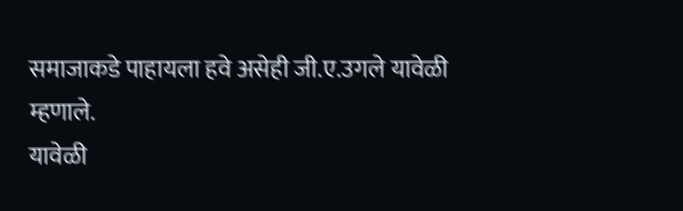समाजाकडे पाहायला हवे असेही जी.ए.उगले यावेळी म्हणाले.
यावेळी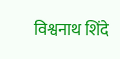विश्वनाथ शिंदे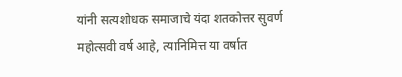यांनी सत्यशोधक समाजाचे यंदा शतकोत्तर सुवर्ण महोत्सवी वर्ष आहे, त्यानिमित्त या वर्षात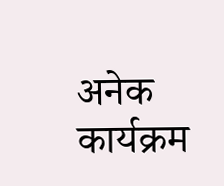अनेक कार्यक्रम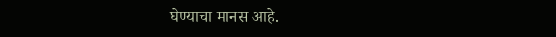घेण्याचा मानस आहे.